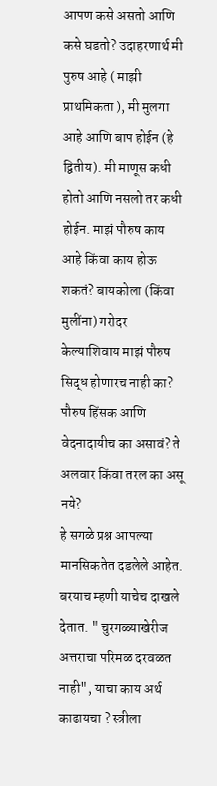आपण कसे असतो आणि कसे घडतो? उदाहरणार्थ मी पुरुष आहे ( माझी प्राथमिकता ), मी मुलगा आहे आणि बाप होईन (हे द्वितीय). मी माणूस कधी होतो आणि नसलो तर कधी होईन. माझं पौरुष काय आहे किंवा काय होऊ शकतं? बायकोला (किंवा मुलींना) गरोदर केल्याशिवाय माझं पौरुष सिद्ध होणारच नाही का? पौरुष हिंसक आणि वेदनादायीच का असावं? ते अलवार किंवा तरल का असू नये?
हे सगळे प्रश्न आपल्या मानसिकतेत दडलेले आहेत. बरयाच म्हणी याचेच दाखले देतात. " चुरगळ्याखेरीज अत्तराचा परिमळ दरवळत नाही", याचा काय अर्थ काढायचा ? स्त्रीला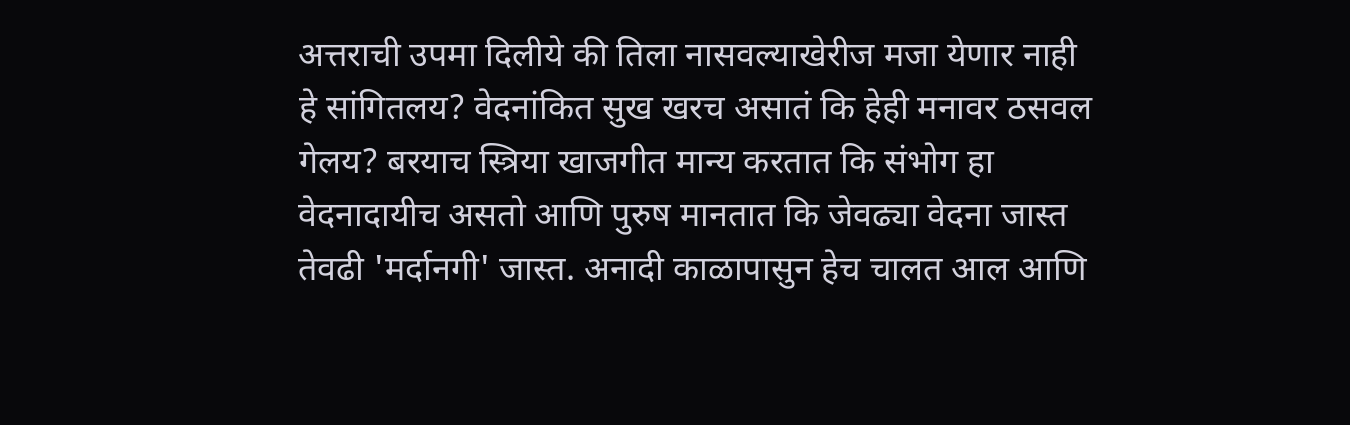अत्तराची उपमा दिलीये की तिला नासवल्याखेरीज मजा येणार नाही हे सांगितलय? वेदनांकित सुख खरच असातं कि हेही मनावर ठसवल गेलय? बरयाच स्त्रिया खाजगीत मान्य करतात कि संभोग हा वेदनादायीच असतो आणि पुरुष मानतात कि जेवढ्या वेदना जास्त तेवढी 'मर्दानगी' जास्त. अनादी काळापासुन हेच चालत आल आणि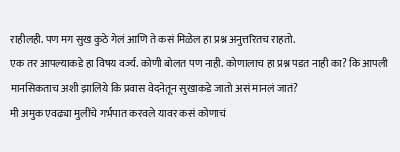राहीलही. पण मग सुख कुठे गेलं आणि ते कसं मिळेल हा प्रश्न अनुत्तरितच राहतो.
एक तर आपल्याकडे हा विषय वर्ज्य. कोणी बोलत पण नाही. कोणालाच हा प्रश्न पडत नाही का? कि आपली मानसिकताच अशी झालिये कि प्रवास वेदनेतून सुखाकडे जातो असं मानलं जातं?
मी अमुक एवढ्या मुलींचे गर्भपात करवले यावर कसं कोणाचं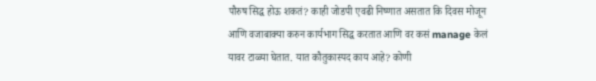पौरुष सिद्ध होऊ शकतं? काही जोडपी एवढी निष्णात असतात कि दिवस मोजून आणि वजाबाक्या करुन कार्यभाग सिद्ध करतात आणि वर कसं manage केलं यावर टाळ्या घेतात. यात कौतुकास्पद काय आहे? कोणी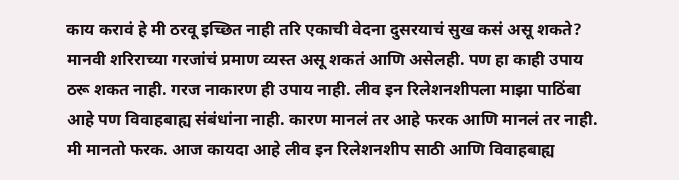काय करावं हे मी ठरवू इच्छित नाही तरि एकाची वेदना दुसरयाचं सुख कसं असू शकते?
मानवी शरिराच्या गरजांचं प्रमाण व्यस्त असू शकतं आणि असेलही. पण हा काही उपाय ठरू शकत नाही. गरज नाकारण ही उपाय नाही. लीव इन रिलेशनशीपला माझा पाठिंबा आहे पण विवाहबाह्य संबंधांना नाही. कारण मानलं तर आहे फरक आणि मानलं तर नाही. मी मानतो फरक. आज कायदा आहे लीव इन रिलेशनशीप साठी आणि विवाहबाह्य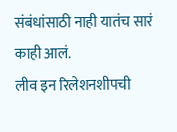संबंधांसाठी नाही यातंच सारं काही आलं.
लीव इन रिलेशनशीपची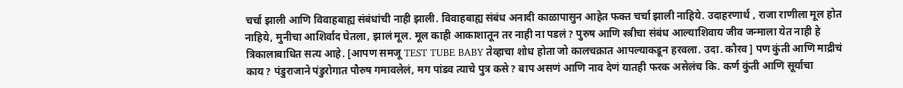चर्चा झाली आणि विवाहबाह्य संबंधांची नाही झाली. विवाहबाह्य संबंध अनादी काळापासुन आहेत फक्त चर्चा झाली नाहिये. उदाहरणार्थ , राजा राणीला मूल होत नाहिये, मुनीचा आशिर्वाद घेतला, झालं मूल. मूल काही आकाशातून तर नाही ना पडलं? पुरुष आणि स्त्रीचा संबंध आल्याशिवाय जीव जन्माला येत नाही हे त्रिकालाबाधित सत्य आहे. [आपण समजू TEST TUBE BABY तेव्हाचा शोध होता जो कालचक्रात आपल्याकडून हरवला. उदा. कौरव] पण कुंती आणि माद्रीचं काय? पंडुराजाने पंडुरोगात पौरुष गमावलेलं, मग पांडव त्याचे पुत्र कसे? बाप असणं आणि नाव देणं यातही फरक असेलंच कि. कर्ण कुंती आणि सूर्याचा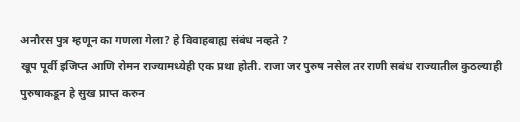अनौरस पुत्र म्हणून का गणला गेला? हे विवाहबाह्य संबंध नव्हते ?
खूप पूर्वी इजिप्त आणि रोमन राज्यामध्येही एक प्रथा होती. राजा जर पुरुष नसेल तर राणी सबंध राज्यातील कुठल्याही पुरुषाकडून हे सुख प्राप्त करुन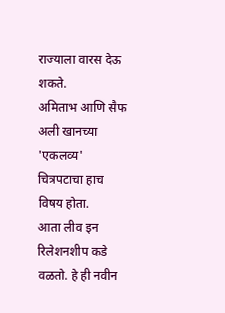राज्याला वारस देऊ शकते.
अमिताभ आणि सैफ अली खानच्या 'एकलव्य' चित्रपटाचा हाच विषय होता.
आता लीव इन रिलेशनशीप कडे वळतो. हे ही नवीन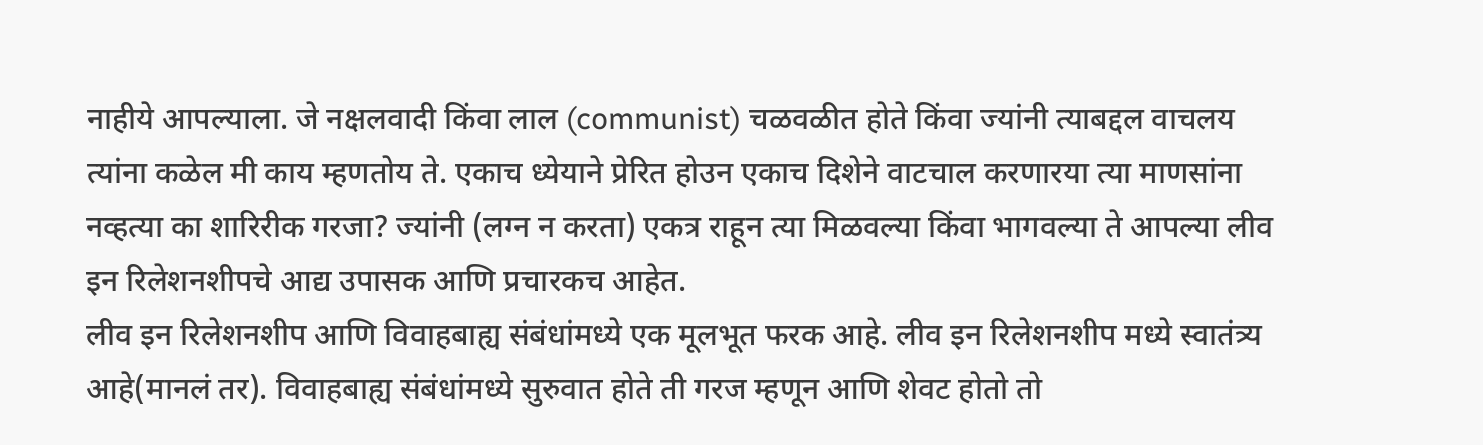नाहीये आपल्याला. जे नक्षलवादी किंवा लाल (communist) चळवळीत होते किंवा ज्यांनी त्याबद्दल वाचलय त्यांना कळेल मी काय म्हणतोय ते. एकाच ध्येयाने प्रेरित होउन एकाच दिशेने वाटचाल करणारया त्या माणसांना नव्हत्या का शारिरीक गरजा? ज्यांनी (लग्न न करता) एकत्र राहून त्या मिळवल्या किंवा भागवल्या ते आपल्या लीव इन रिलेशनशीपचे आद्य उपासक आणि प्रचारकच आहेत.
लीव इन रिलेशनशीप आणि विवाहबाह्य संबंधांमध्ये एक मूलभूत फरक आहे. लीव इन रिलेशनशीप मध्ये स्वातंत्र्य आहे(मानलं तर). विवाहबाह्य संबंधांमध्ये सुरुवात होते ती गरज म्हणून आणि शेवट होतो तो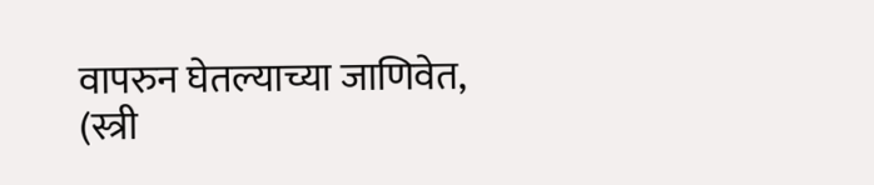वापरुन घेतल्याच्या जाणिवेत, (स्त्री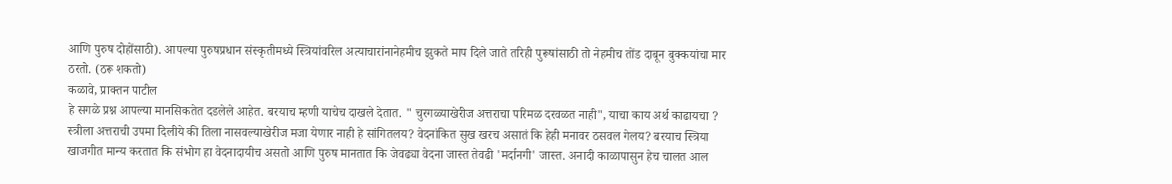आणि पुरुष दोहोंसाठी). आपल्या पुरुषप्रधान संस्कृतीमध्ये स्त्रियांवरिल अत्याचारांनानेहमीच झुकते माप दिले जाते तरिही पुरूषांसाठी तो नेहमीच तोंड दाबून बुक्कयांचा मार ठरतो. (ठरू शकतो)
कळावे, प्राक्तन पाटील
हे सगळे प्रश्न आपल्या मानसिकतेत दडलेले आहेत. बरयाच म्हणी याचेच दाखले देतात. " चुरगळ्याखेरीज अत्तराचा परिमळ दरवळत नाही", याचा काय अर्थ काढायचा ? स्त्रीला अत्तराची उपमा दिलीये की तिला नासवल्याखेरीज मजा येणार नाही हे सांगितलय? वेदनांकित सुख खरच असातं कि हेही मनावर ठसवल गेलय? बरयाच स्त्रिया खाजगीत मान्य करतात कि संभोग हा वेदनादायीच असतो आणि पुरुष मानतात कि जेवढ्या वेदना जास्त तेवढी 'मर्दानगी' जास्त. अनादी काळापासुन हेच चालत आल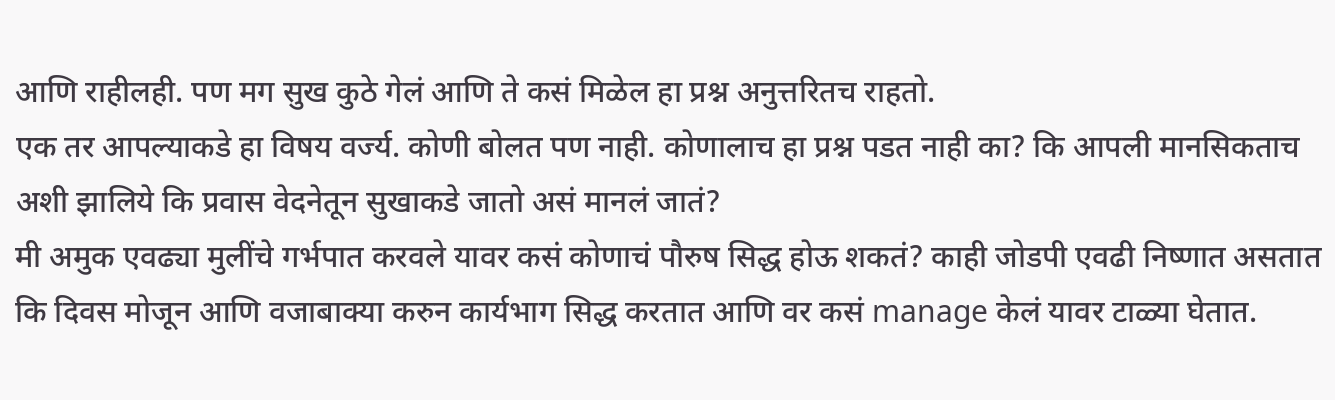आणि राहीलही. पण मग सुख कुठे गेलं आणि ते कसं मिळेल हा प्रश्न अनुत्तरितच राहतो.
एक तर आपल्याकडे हा विषय वर्ज्य. कोणी बोलत पण नाही. कोणालाच हा प्रश्न पडत नाही का? कि आपली मानसिकताच अशी झालिये कि प्रवास वेदनेतून सुखाकडे जातो असं मानलं जातं?
मी अमुक एवढ्या मुलींचे गर्भपात करवले यावर कसं कोणाचं पौरुष सिद्ध होऊ शकतं? काही जोडपी एवढी निष्णात असतात कि दिवस मोजून आणि वजाबाक्या करुन कार्यभाग सिद्ध करतात आणि वर कसं manage केलं यावर टाळ्या घेतात.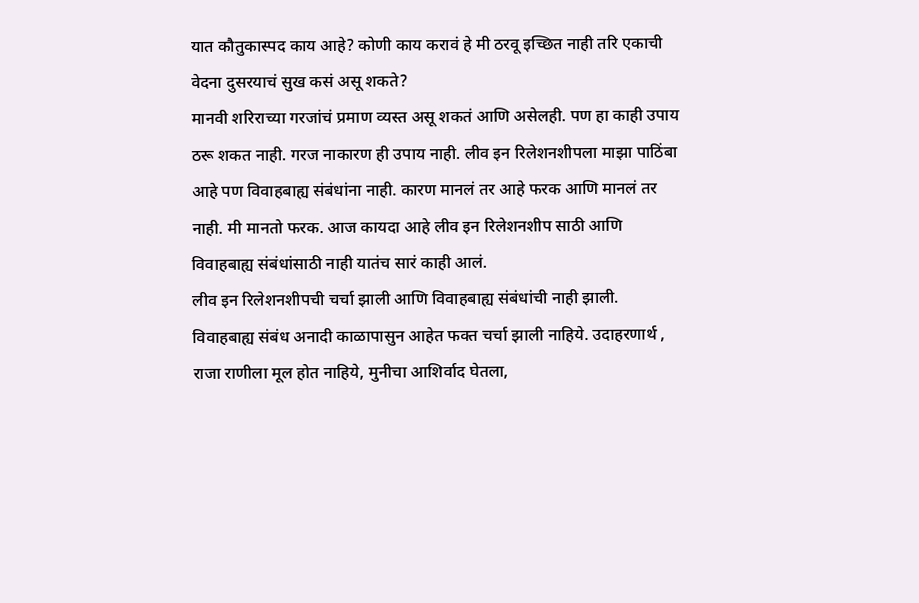यात कौतुकास्पद काय आहे? कोणी काय करावं हे मी ठरवू इच्छित नाही तरि एकाची वेदना दुसरयाचं सुख कसं असू शकते?
मानवी शरिराच्या गरजांचं प्रमाण व्यस्त असू शकतं आणि असेलही. पण हा काही उपाय ठरू शकत नाही. गरज नाकारण ही उपाय नाही. लीव इन रिलेशनशीपला माझा पाठिंबा आहे पण विवाहबाह्य संबंधांना नाही. कारण मानलं तर आहे फरक आणि मानलं तर नाही. मी मानतो फरक. आज कायदा आहे लीव इन रिलेशनशीप साठी आणि विवाहबाह्य संबंधांसाठी नाही यातंच सारं काही आलं.
लीव इन रिलेशनशीपची चर्चा झाली आणि विवाहबाह्य संबंधांची नाही झाली. विवाहबाह्य संबंध अनादी काळापासुन आहेत फक्त चर्चा झाली नाहिये. उदाहरणार्थ , राजा राणीला मूल होत नाहिये, मुनीचा आशिर्वाद घेतला,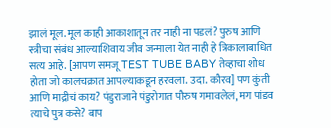झालं मूल. मूल काही आकाशातून तर नाही ना पडलं? पुरुष आणि स्त्रीचा संबंध आल्याशिवाय जीव जन्माला येत नाही हे त्रिकालाबाधित सत्य आहे. [आपण समजू TEST TUBE BABY तेव्हाचा शोध होता जो कालचक्रात आपल्याकडून हरवला. उदा. कौरव] पण कुंती आणि माद्रीचं काय? पंडुराजाने पंडुरोगात पौरुष गमावलेलं, मग पांडव त्याचे पुत्र कसे? बाप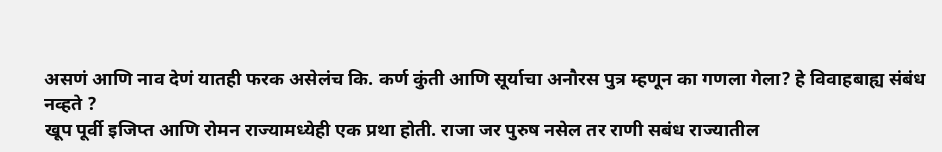असणं आणि नाव देणं यातही फरक असेलंच कि. कर्ण कुंती आणि सूर्याचा अनौरस पुत्र म्हणून का गणला गेला? हे विवाहबाह्य संबंध नव्हते ?
खूप पूर्वी इजिप्त आणि रोमन राज्यामध्येही एक प्रथा होती. राजा जर पुरुष नसेल तर राणी सबंध राज्यातील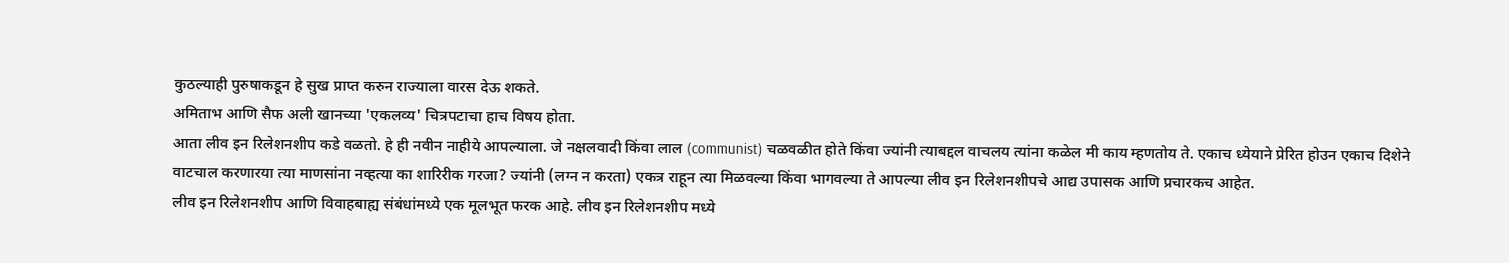कुठल्याही पुरुषाकडून हे सुख प्राप्त करुन राज्याला वारस देऊ शकते.
अमिताभ आणि सैफ अली खानच्या 'एकलव्य' चित्रपटाचा हाच विषय होता.
आता लीव इन रिलेशनशीप कडे वळतो. हे ही नवीन नाहीये आपल्याला. जे नक्षलवादी किंवा लाल (communist) चळवळीत होते किंवा ज्यांनी त्याबद्दल वाचलय त्यांना कळेल मी काय म्हणतोय ते. एकाच ध्येयाने प्रेरित होउन एकाच दिशेने वाटचाल करणारया त्या माणसांना नव्हत्या का शारिरीक गरजा? ज्यांनी (लग्न न करता) एकत्र राहून त्या मिळवल्या किंवा भागवल्या ते आपल्या लीव इन रिलेशनशीपचे आद्य उपासक आणि प्रचारकच आहेत.
लीव इन रिलेशनशीप आणि विवाहबाह्य संबंधांमध्ये एक मूलभूत फरक आहे. लीव इन रिलेशनशीप मध्ये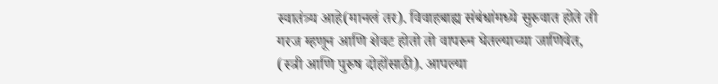स्वातंत्र्य आहे(मानलं तर). विवाहबाह्य संबंधांमध्ये सुरुवात होते ती गरज म्हणून आणि शेवट होतो तो वापरुन घेतल्याच्या जाणिवेत, (स्त्री आणि पुरुष दोहोंसाठी). आपल्या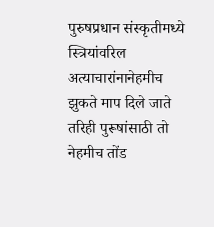पुरुषप्रधान संस्कृतीमध्ये स्त्रियांवरिल अत्याचारांनानेहमीच झुकते माप दिले जाते तरिही पुरूषांसाठी तो नेहमीच तोंड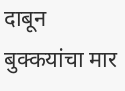दाबून बुक्कयांचा मार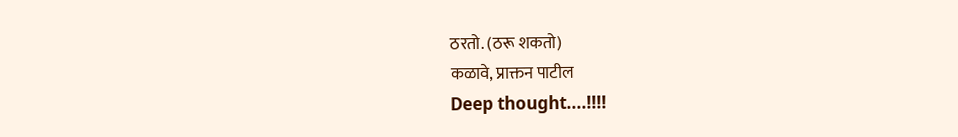ठरतो. (ठरू शकतो)
कळावे, प्राक्तन पाटील
Deep thought....!!!!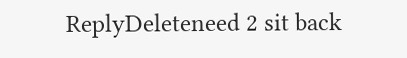ReplyDeleteneed 2 sit back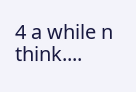4 a while n think....